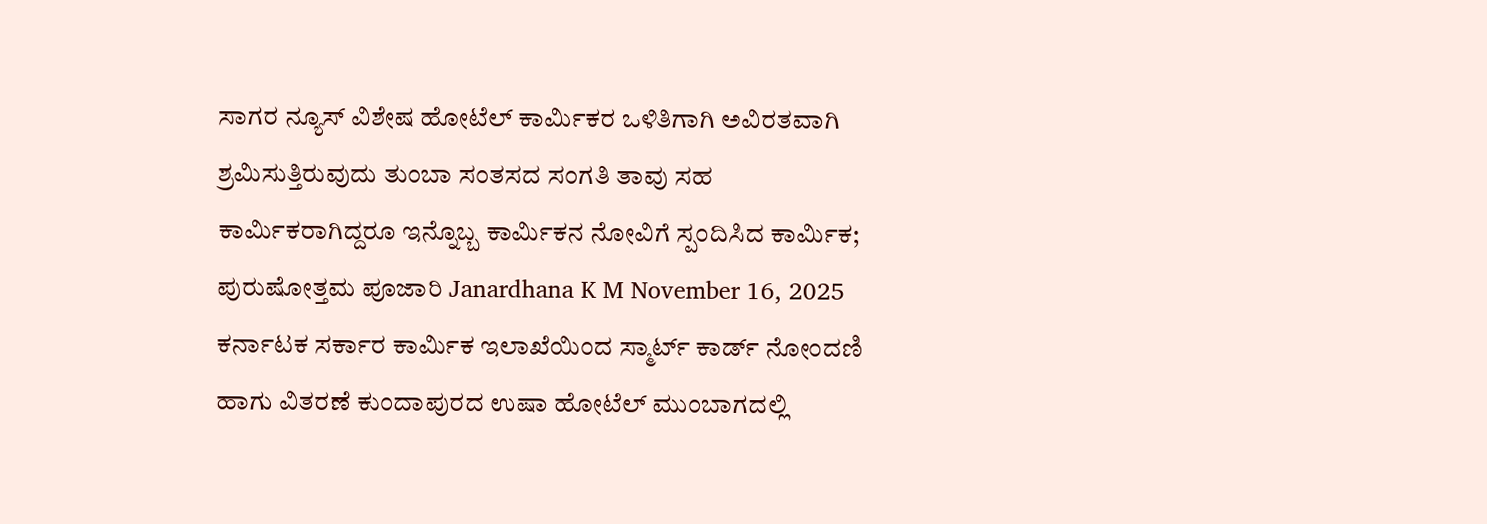ಸಾಗರ ನ್ಯೂಸ್ ವಿಶೇಷ ಹೋಟೆಲ್ ಕಾರ್ಮಿಕರ ಒಳಿತಿಗಾಗಿ ಅವಿರತವಾಗಿ ಶ್ರಮಿಸುತ್ತಿರುವುದು ತುಂಬಾ ಸಂತಸದ ಸಂಗತಿ ತಾವು ಸಹ ಕಾರ್ಮಿಕರಾಗಿದ್ದರೂ ಇನ್ನೊಬ್ಬ ಕಾರ್ಮಿಕನ ನೋವಿಗೆ ಸ್ಪಂದಿಸಿದ ಕಾರ್ಮಿಕ; ಪುರುಷೋತ್ತಮ ಪೂಜಾರಿ Janardhana K M November 16, 2025 ಕರ್ನಾಟಕ ಸರ್ಕಾರ ಕಾರ್ಮಿಕ ಇಲಾಖೆಯಿಂದ ಸ್ಮಾರ್ಟ್ ಕಾರ್ಡ್ ನೋಂದಣಿ ಹಾಗು ವಿತರಣೆ ಕುಂದಾಪುರದ ಉಷಾ ಹೋಟೆಲ್ ಮುಂಬಾಗದಲ್ಲಿ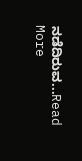ನಡೆದಿರುವ...Read More